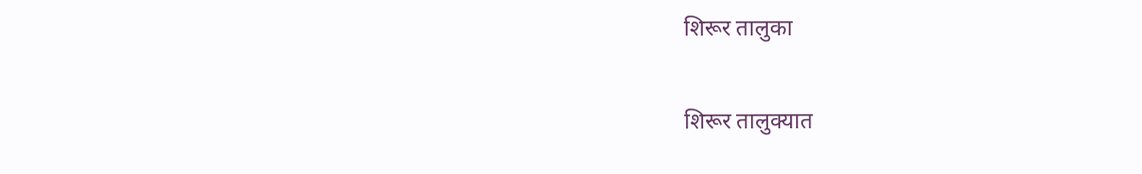शिरूर तालुका

शिरूर तालुक्यात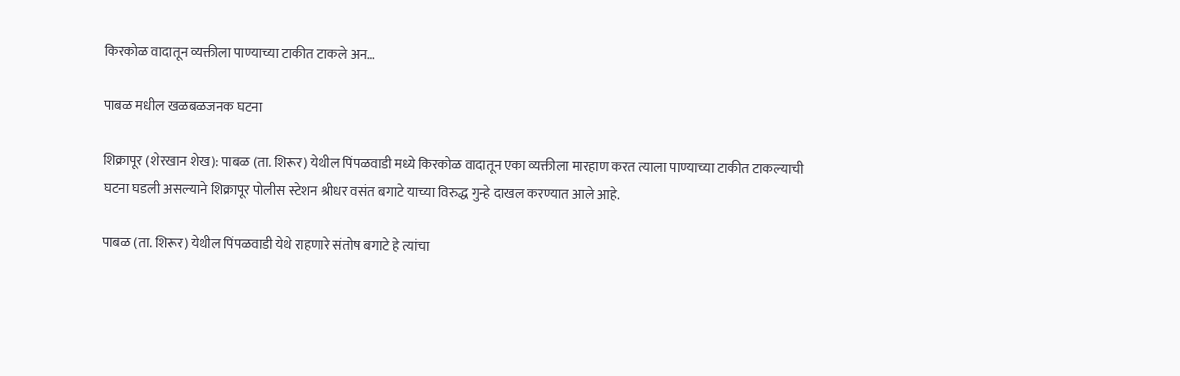किरकोळ वादातून व्यक्तीला पाण्याच्या टाकीत टाकले अन…

पाबळ मधील खळबळजनक घटना

शिक्रापूर (शेरखान शेख): पाबळ (ता. शिरूर) येथील पिंपळवाडी मध्ये किरकोळ वादातून एका व्यक्तीला मारहाण करत त्याला पाण्याच्या टाकीत टाकल्याची घटना घडली असल्याने शिक्रापूर पोलीस स्टेशन श्रीधर वसंत बगाटे याच्या विरुद्ध गुन्हे दाखल करण्यात आले आहे.

पाबळ (ता. शिरूर) येथील पिंपळवाडी येथे राहणारे संतोष बगाटे हे त्यांचा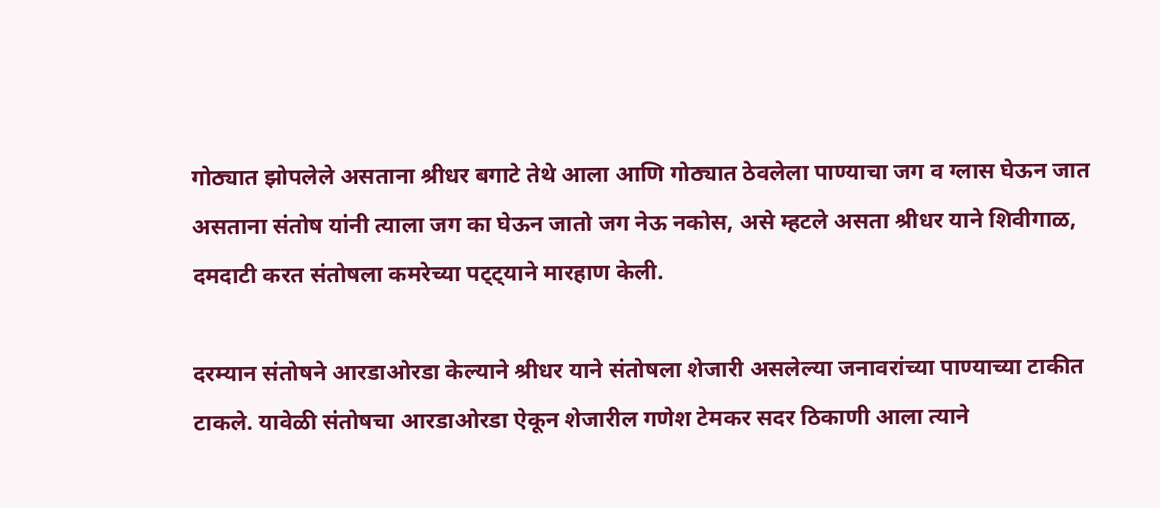गोठ्यात झोपलेले असताना श्रीधर बगाटे तेथे आला आणि गोठ्यात ठेवलेला पाण्याचा जग व ग्लास घेऊन जात असताना संतोष यांनी त्याला जग का घेऊन जातो जग नेऊ नकोस, असे म्हटले असता श्रीधर याने शिवीगाळ, दमदाटी करत संतोषला कमरेच्या पट्ट्याने मारहाण केली.

दरम्यान संतोषने आरडाओरडा केल्याने श्रीधर याने संतोषला शेजारी असलेल्या जनावरांच्या पाण्याच्या टाकीत टाकले. यावेळी संतोषचा आरडाओरडा ऐकून शेजारील गणेश टेमकर सदर ठिकाणी आला त्याने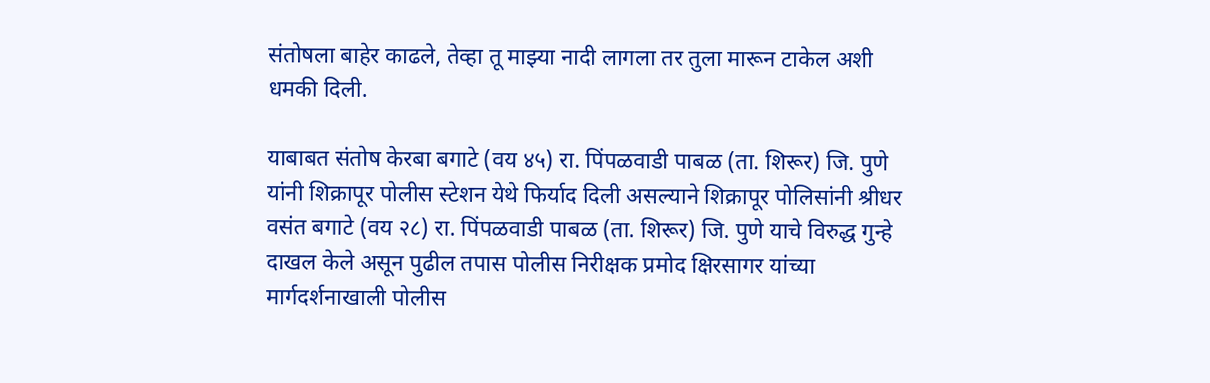संतोषला बाहेर काढले, तेव्हा तू माझ्या नादी लागला तर तुला मारून टाकेल अशी धमकी दिली.

याबाबत संतोष केरबा बगाटे (वय ४५) रा. पिंपळवाडी पाबळ (ता. शिरूर) जि. पुणे यांनी शिक्रापूर पोलीस स्टेशन येथे फिर्याद दिली असल्याने शिक्रापूर पोलिसांनी श्रीधर वसंत बगाटे (वय २८) रा. पिंपळवाडी पाबळ (ता. शिरूर) जि. पुणे याचे विरुद्ध गुन्हे दाखल केले असून पुढील तपास पोलीस निरीक्षक प्रमोद क्षिरसागर यांच्या मार्गदर्शनाखाली पोलीस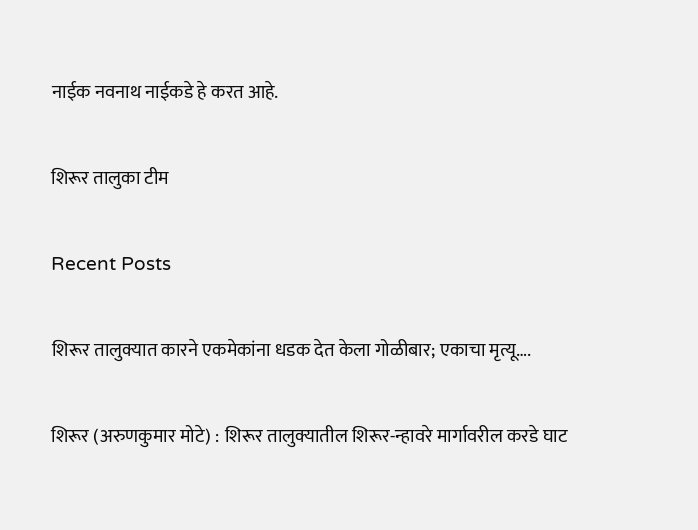नाईक नवनाथ नाईकडे हे करत आहे.

शिरूर तालुका टीम

Recent Posts

शिरूर तालुक्यात कारने एकमेकांना धडक देत केला गोळीबार; एकाचा मृत्यू….

शिरूर (अरुणकुमार मोटे) : शिरूर तालुक्यातील शिरूर-न्हावरे मार्गावरील करडे घाट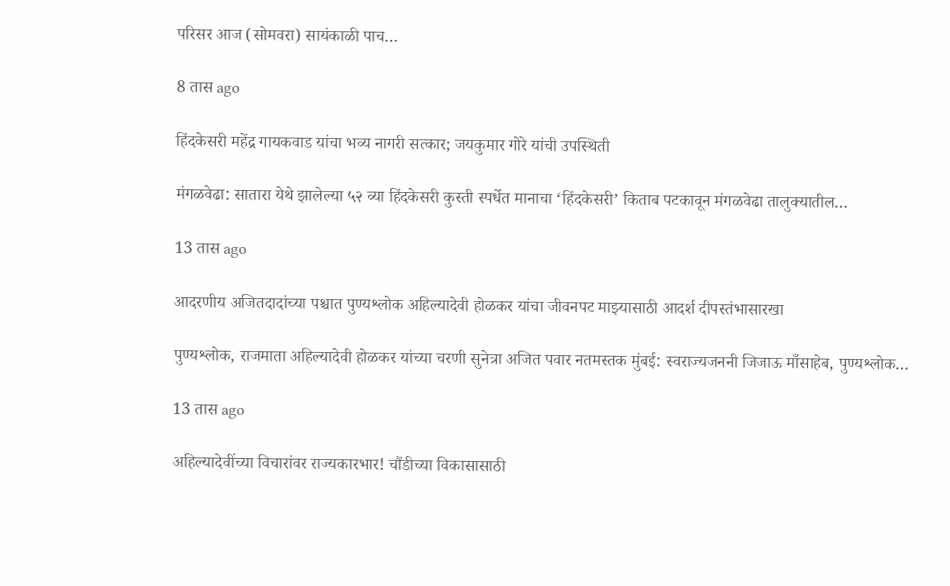परिसर आज (सोमवरा) सायंकाळी पाच…

8 तास ago

हिंदकेसरी महेंद्र गायकवाड यांचा भव्य नागरी सत्कार; जयकुमार गोरे यांची उपस्थिती

मंगळवेढा: सातारा येथे झालेल्या ५२ व्या हिंदकेसरी कुस्ती स्पर्धेत मानाचा ‘हिंदकेसरी’ किताब पटकावून मंगळवेढा तालुक्यातील…

13 तास ago

आदरणीय अजितदादांच्या पश्चात पुण्यश्लोक अहिल्यादेवी होळकर यांचा जीवनपट माझ्यासाठी आदर्श दीपस्तंभासारखा

पुण्यश्लोक, राजमाता अहिल्यादेवी होळकर यांच्या चरणी सुनेत्रा अजित पवार नतमस्तक मुंबई: स्वराज्यजननी जिजाऊ माँसाहेब, पुण्यश्लोक…

13 तास ago

अहिल्यादेवींच्या विचारांवर राज्यकारभार! चौंडीच्या विकासासाठी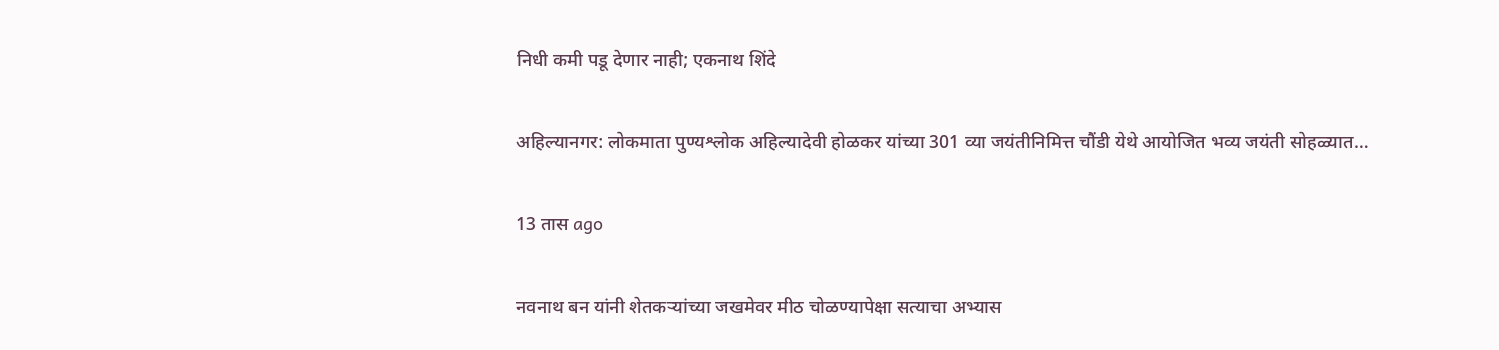निधी कमी पडू देणार नाही; एकनाथ शिंदे

अहिल्यानगर: लोकमाता पुण्यश्लोक अहिल्यादेवी होळकर यांच्या 301 व्या जयंतीनिमित्त चौंडी येथे आयोजित भव्य जयंती सोहळ्यात…

13 तास ago

नवनाथ बन यांनी शेतकऱ्यांच्या जखमेवर मीठ चोळण्यापेक्षा सत्याचा अभ्यास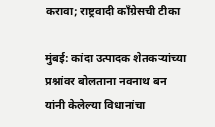करावा; राष्ट्रवादी काँग्रेसची टीका

मुंबई: कांदा उत्पादक शेतकऱ्यांच्या प्रश्नांवर बोलताना नवनाथ बन यांनी केलेल्या विधानांचा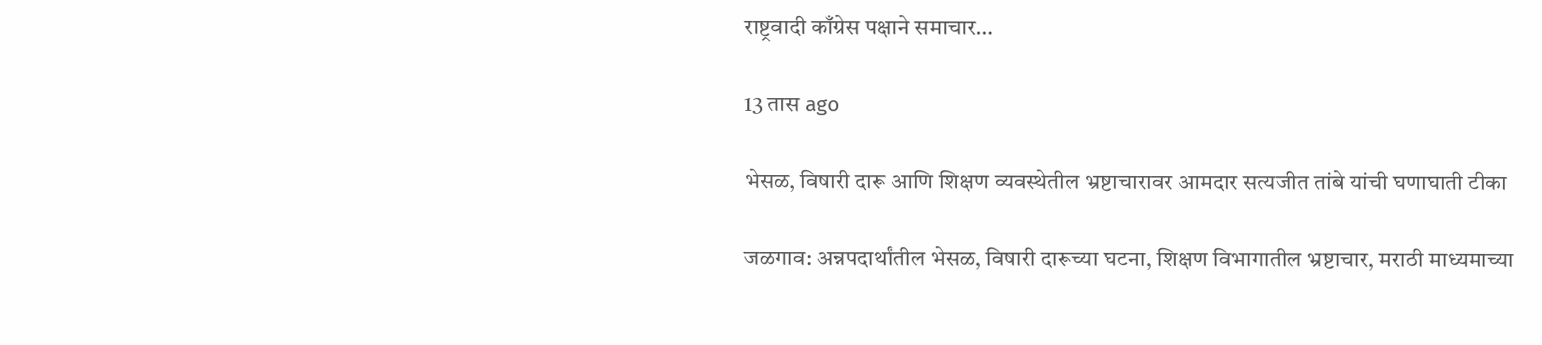राष्ट्रवादी काँग्रेस पक्षाने समाचार…

13 तास ago

भेसळ, विषारी दारू आणि शिक्षण व्यवस्थेतील भ्रष्टाचारावर आमदार सत्यजीत तांबे यांची घणाघाती टीका

जळगाव: अन्नपदार्थांतील भेसळ, विषारी दारूच्या घटना, शिक्षण विभागातील भ्रष्टाचार, मराठी माध्यमाच्या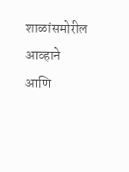शाळांसमोरील आव्हाने आणि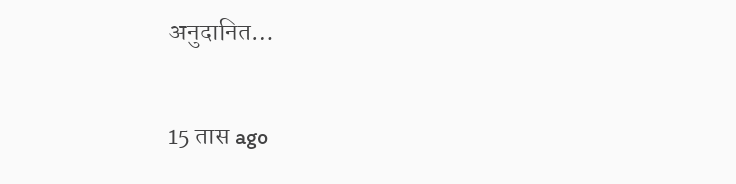अनुदानित…

15 तास ago